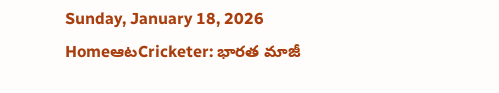Sunday, January 18, 2026
HomeఆటCricketer: భారత మాజీ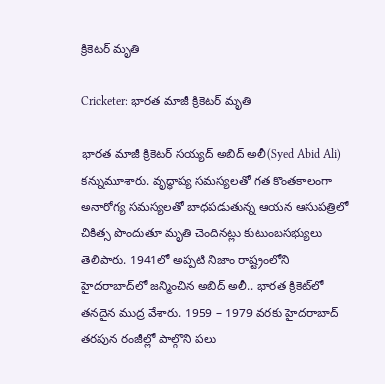క్రికెటర్ మృతి

Cricketer: భారత మాజీ క్రికెటర్ మృతి

భారత మాజీ క్రికెటర్ సయ్యద్ అబిద్ అలీ(Syed Abid Ali) కన్నుమూశారు. వృద్ధాప్య సమస్యలతో గత కొంతకాలంగా అనారోగ్య సమస్యలతో బాధపడుతున్న ఆయన ఆసుపత్రిలో చికిత్స పొందుతూ మృతి చెందినట్లు కుటుంబసభ్యులు తెలిపారు. 1941లో అప్పటి నిజాం రాష్ట్రంలోని హైదరాబాద్‌లో జన్మించిన అబిద్ అలీ.. భారత క్రికెట్‌లో తనదైన ముద్ర వేశారు. 1959 – 1979 వరకు హైదరాబాద్ తరపున రంజీల్లో పాల్గొని పలు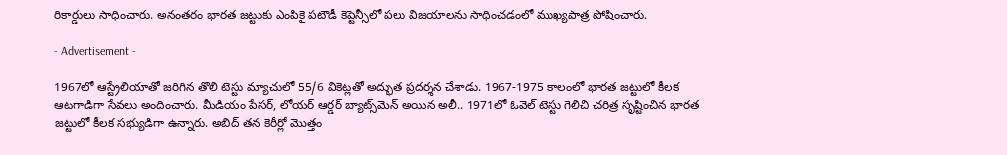రికార్డులు సాధించారు. అనంతరం భారత జట్టుకు ఎంపికై పటౌడీ కెప్టెన్సీలో పలు విజయాలను సాధించడంలో ముఖ్యపాత్ర పోషించారు.

- Advertisement -

1967లో ఆస్ట్రేలియాతో జరిగిన తొలి టెస్టు మ్యాచులో 55/6 వికెట్లతో అద్భుత ప్రదర్శన చేశాడు. 1967-1975 కాలంలో భారత జట్టులో కీలక ఆటగాడిగా సేవలు అందించారు. మీడియం పేసర్, లోయర్ ఆర్డర్ బ్యాట్స్‌మెన్ అయిన అలీ.. 1971లో ఓవెల్ టెస్టు గెలిచి చరిత్ర సృష్టించిన భారత జట్టులో కీలక సభ్యుడిగా ఉన్నారు. అబిద్ తన కెరీర్లో మొత్తం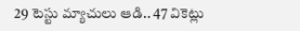29 టెస్టు మ్యాచులు ఆడి.. 47 వికెట్లు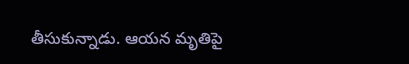తీసుకున్నాడు. ఆయన మృతిపై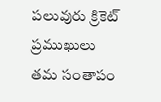పలువురు క్రికెట్ ప్రముఖులు తమ సంతాపం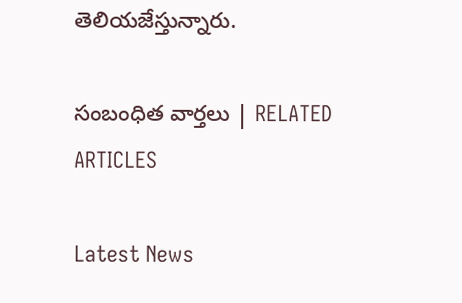తెలియజేస్తున్నారు.

సంబంధిత వార్తలు | RELATED ARTICLES

Latest News